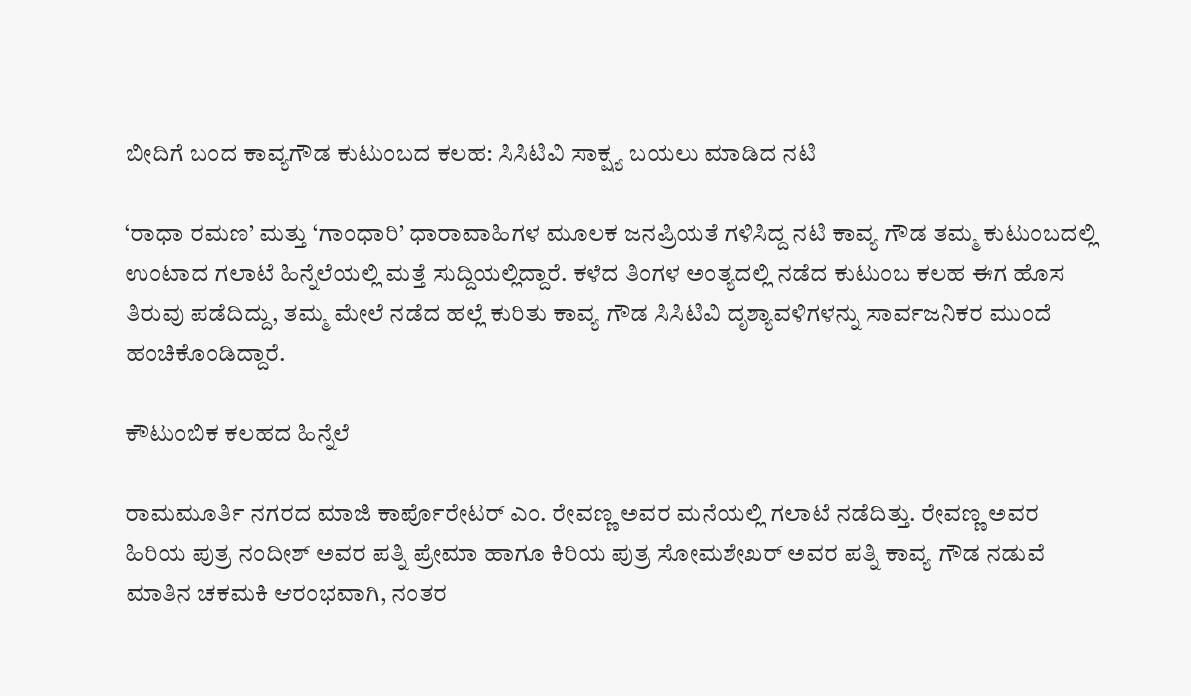ಬೀದಿಗೆ ಬಂದ ಕಾವ್ಯಗೌಡ ಕುಟುಂಬದ ಕಲಹ: ಸಿಸಿಟಿವಿ ಸಾಕ್ಷ್ಯ ಬಯಲು ಮಾಡಿದ ನಟಿ

‘ರಾಧಾ ರಮಣ’ ಮತ್ತು ‘ಗಾಂಧಾರಿ’ ಧಾರಾವಾಹಿಗಳ ಮೂಲಕ ಜನಪ್ರಿಯತೆ ಗಳಿಸಿದ್ದ ನಟಿ ಕಾವ್ಯ ಗೌಡ ತಮ್ಮ ಕುಟುಂಬದಲ್ಲಿ ಉಂಟಾದ ಗಲಾಟೆ ಹಿನ್ನೆಲೆಯಲ್ಲಿ ಮತ್ತೆ ಸುದ್ದಿಯಲ್ಲಿದ್ದಾರೆ. ಕಳೆದ ತಿಂಗಳ ಅಂತ್ಯದಲ್ಲಿ ನಡೆದ ಕುಟುಂಬ ಕಲಹ ಈಗ ಹೊಸ ತಿರುವು ಪಡೆದಿದ್ದು, ತಮ್ಮ ಮೇಲೆ ನಡೆದ ಹಲ್ಲೆ ಕುರಿತು ಕಾವ್ಯ ಗೌಡ ಸಿಸಿಟಿವಿ ದೃಶ್ಯಾವಳಿಗಳನ್ನು ಸಾರ್ವಜನಿಕರ ಮುಂದೆ ಹಂಚಿಕೊಂಡಿದ್ದಾರೆ.

ಕೌಟುಂಬಿಕ ಕಲಹದ ಹಿನ್ನೆಲೆ

ರಾಮಮೂರ್ತಿ ನಗರದ ಮಾಜಿ ಕಾರ್ಪೊರೇಟರ್ ಎಂ. ರೇವಣ್ಣ ಅವರ ಮನೆಯಲ್ಲಿ ಗಲಾಟೆ ನಡೆದಿತ್ತು. ರೇವಣ್ಣ ಅವರ ಹಿರಿಯ ಪುತ್ರ ನಂದೀಶ್ ಅವರ ಪತ್ನಿ ಪ್ರೇಮಾ ಹಾಗೂ ಕಿರಿಯ ಪುತ್ರ ಸೋಮಶೇಖರ್ ಅವರ ಪತ್ನಿ ಕಾವ್ಯ ಗೌಡ ನಡುವೆ ಮಾತಿನ ಚಕಮಕಿ ಆರಂಭವಾಗಿ, ನಂತರ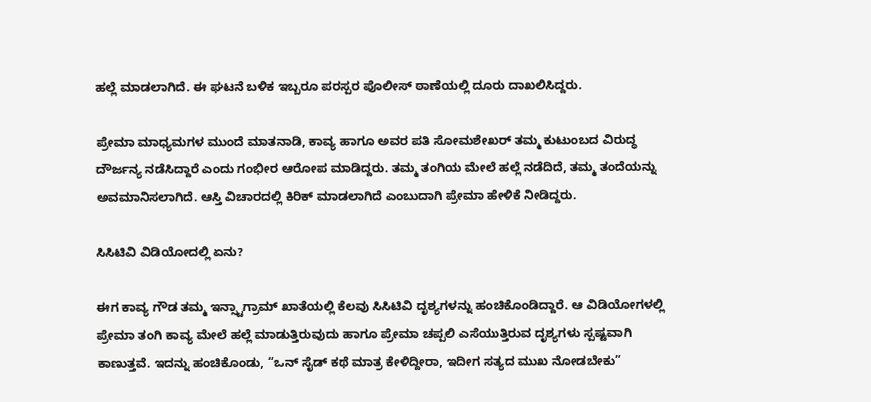ಹಲ್ಲೆ ಮಾಡಲಾಗಿದೆ. ಈ ಘಟನೆ ಬಳಿಕ ಇಬ್ಬರೂ ಪರಸ್ಪರ ಪೊಲೀಸ್ ಠಾಣೆಯಲ್ಲಿ ದೂರು ದಾಖಲಿಸಿದ್ದರು.

ಪ್ರೇಮಾ ಮಾಧ್ಯಮಗಳ ಮುಂದೆ ಮಾತನಾಡಿ, ಕಾವ್ಯ ಹಾಗೂ ಅವರ ಪತಿ ಸೋಮಶೇಖರ್ ತಮ್ಮ ಕುಟುಂಬದ ವಿರುದ್ಧ ದೌರ್ಜನ್ಯ ನಡೆಸಿದ್ದಾರೆ ಎಂದು ಗಂಭೀರ ಆರೋಪ ಮಾಡಿದ್ದರು. ತಮ್ಮ ತಂಗಿಯ ಮೇಲೆ ಹಲ್ಲೆ ನಡೆದಿದೆ, ತಮ್ಮ ತಂದೆಯನ್ನು ಅವಮಾನಿಸಲಾಗಿದೆ. ಆಸ್ತಿ ವಿಚಾರದಲ್ಲಿ ಕಿರಿಕ್ ಮಾಡಲಾಗಿದೆ ಎಂಬುದಾಗಿ ಪ್ರೇಮಾ ಹೇಳಿಕೆ ನೀಡಿದ್ದರು.

ಸಿಸಿಟಿವಿ ವಿಡಿಯೋದಲ್ಲಿ ಏನು?

ಈಗ ಕಾವ್ಯ ಗೌಡ ತಮ್ಮ ಇನ್ಸ್ಟಾಗ್ರಾಮ್ ಖಾತೆಯಲ್ಲಿ ಕೆಲವು ಸಿಸಿಟಿವಿ ದೃಶ್ಯಗಳನ್ನು ಹಂಚಿಕೊಂಡಿದ್ದಾರೆ. ಆ ವಿಡಿಯೋಗಳಲ್ಲಿ ಪ್ರೇಮಾ ತಂಗಿ ಕಾವ್ಯ ಮೇಲೆ ಹಲ್ಲೆ ಮಾಡುತ್ತಿರುವುದು ಹಾಗೂ ಪ್ರೇಮಾ ಚಪ್ಪಲಿ ಎಸೆಯುತ್ತಿರುವ ದೃಶ್ಯಗಳು ಸ್ಪಷ್ಟವಾಗಿ ಕಾಣುತ್ತವೆ. ಇದನ್ನು ಹಂಚಿಕೊಂಡು, “ಒನ್ ಸೈಡ್ ಕಥೆ ಮಾತ್ರ ಕೇಳಿದ್ದೀರಾ, ಇದೀಗ ಸತ್ಯದ ಮುಖ ನೋಡಬೇಕು”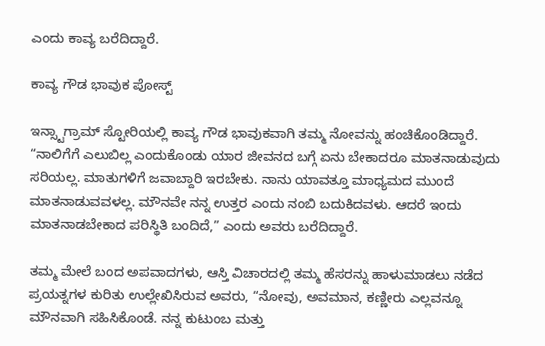ಎಂದು ಕಾವ್ಯ ಬರೆದಿದ್ದಾರೆ.

ಕಾವ್ಯ ಗೌಡ ಭಾವುಕ ಪೋಸ್ಟ್

ಇನ್ಸ್ಟಾಗ್ರಾಮ್ ಸ್ಟೋರಿಯಲ್ಲಿ ಕಾವ್ಯ ಗೌಡ ಭಾವುಕವಾಗಿ ತಮ್ಮ ನೋವನ್ನು ಹಂಚಿಕೊಂಡಿದ್ದಾರೆ. “ನಾಲಿಗೆಗೆ ಎಲುಬಿಲ್ಲ ಎಂದುಕೊಂಡು ಯಾರ ಜೀವನದ ಬಗ್ಗೆ ಏನು ಬೇಕಾದರೂ ಮಾತನಾಡುವುದು ಸರಿಯಲ್ಲ. ಮಾತುಗಳಿಗೆ ಜವಾಬ್ದಾರಿ ಇರಬೇಕು. ನಾನು ಯಾವತ್ತೂ ಮಾಧ್ಯಮದ ಮುಂದೆ ಮಾತನಾಡುವವಳಲ್ಲ. ಮೌನವೇ ನನ್ನ ಉತ್ತರ ಎಂದು ನಂಬಿ ಬದುಕಿದವಳು. ಆದರೆ ಇಂದು ಮಾತನಾಡಬೇಕಾದ ಪರಿಸ್ಥಿತಿ ಬಂದಿದೆ,” ಎಂದು ಅವರು ಬರೆದಿದ್ದಾರೆ.

ತಮ್ಮ ಮೇಲೆ ಬಂದ ಅಪವಾದಗಳು, ಆಸ್ತಿ ವಿಚಾರದಲ್ಲಿ ತಮ್ಮ ಹೆಸರನ್ನು ಹಾಳುಮಾಡಲು ನಡೆದ ಪ್ರಯತ್ನಗಳ ಕುರಿತು ಉಲ್ಲೇಖಿಸಿರುವ ಅವರು, “ನೋವು, ಅವಮಾನ, ಕಣ್ಣೀರು ಎಲ್ಲವನ್ನೂ ಮೌನವಾಗಿ ಸಹಿಸಿಕೊಂಡೆ. ನನ್ನ ಕುಟುಂಬ ಮತ್ತು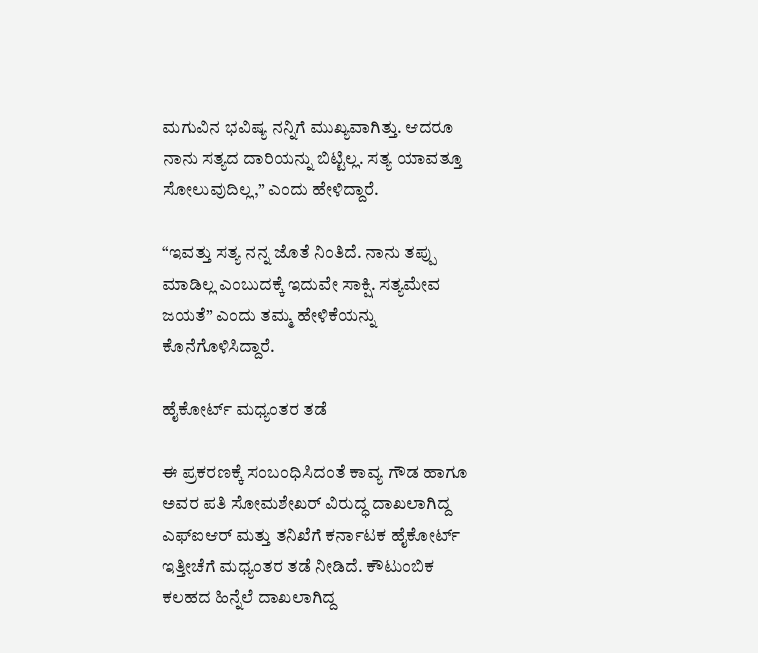ಮಗುವಿನ ಭವಿಷ್ಯ ನನ್ನಿಗೆ ಮುಖ್ಯವಾಗಿತ್ತು. ಆದರೂ ನಾನು ಸತ್ಯದ ದಾರಿಯನ್ನು ಬಿಟ್ಟಿಲ್ಲ. ಸತ್ಯ ಯಾವತ್ತೂ ಸೋಲುವುದಿಲ್ಲ,” ಎಂದು ಹೇಳಿದ್ದಾರೆ.

“ಇವತ್ತು ಸತ್ಯ ನನ್ನ ಜೊತೆ ನಿಂತಿದೆ. ನಾನು ತಪ್ಪು ಮಾಡಿಲ್ಲ ಎಂಬುದಕ್ಕೆ ಇದುವೇ ಸಾಕ್ಷಿ. ಸತ್ಯಮೇವ ಜಯತೆ” ಎಂದು ತಮ್ಮ ಹೇಳಿಕೆಯನ್ನು ಕೊನೆಗೊಳಿಸಿದ್ದಾರೆ.

ಹೈಕೋರ್ಟ್ ಮಧ್ಯಂತರ ತಡೆ

ಈ ಪ್ರಕರಣಕ್ಕೆ ಸಂಬಂಧಿಸಿದಂತೆ ಕಾವ್ಯ ಗೌಡ ಹಾಗೂ ಅವರ ಪತಿ ಸೋಮಶೇಖರ್ ವಿರುದ್ಧ ದಾಖಲಾಗಿದ್ದ ಎಫ್‌ಐಆರ್ ಮತ್ತು ತನಿಖೆಗೆ ಕರ್ನಾಟಕ ಹೈಕೋರ್ಟ್ ಇತ್ತೀಚೆಗೆ ಮಧ್ಯಂತರ ತಡೆ ನೀಡಿದೆ. ಕೌಟುಂಬಿಕ ಕಲಹದ ಹಿನ್ನೆಲೆ ದಾಖಲಾಗಿದ್ದ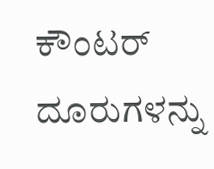ಕೌಂಟರ್ ದೂರುಗಳನ್ನು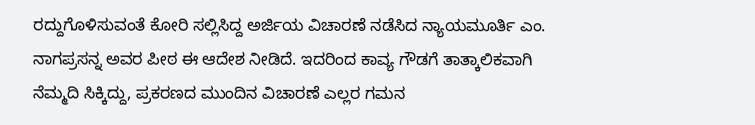ರದ್ದುಗೊಳಿಸುವಂತೆ ಕೋರಿ ಸಲ್ಲಿಸಿದ್ದ ಅರ್ಜಿಯ ವಿಚಾರಣೆ ನಡೆಸಿದ ನ್ಯಾಯಮೂರ್ತಿ ಎಂ. ನಾಗಪ್ರಸನ್ನ ಅವರ ಪೀಠ ಈ ಆದೇಶ ನೀಡಿದೆ. ಇದರಿಂದ ಕಾವ್ಯ ಗೌಡಗೆ ತಾತ್ಕಾಲಿಕವಾಗಿ ನೆಮ್ಮದಿ ಸಿಕ್ಕಿದ್ದು, ಪ್ರಕರಣದ ಮುಂದಿನ ವಿಚಾರಣೆ ಎಲ್ಲರ ಗಮನ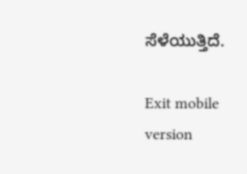ಸೆಳೆಯುತ್ತಿದೆ.

Exit mobile version